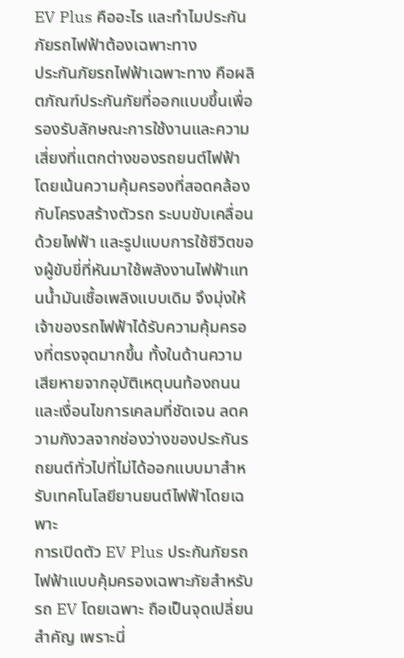EV Plus คืออะไร และทำไมประกันภัยรถไฟฟ้าต้องเฉพาะทาง
ประกันภัยรถไฟฟ้าเฉพาะทาง คือผลิตภัณฑ์ประกันภัยที่ออกแบบขึ้นเพื่อรองรับลักษณะการใช้งานและความเสี่ยงที่แตกต่างของรถยนต์ไฟฟ้า โดยเน้นความคุ้มครองที่สอดคล้องกับโครงสร้างตัวรถ ระบบขับเคลื่อนด้วยไฟฟ้า และรูปแบบการใช้ชีวิตของผู้ขับขี่ที่หันมาใช้พลังงานไฟฟ้าแทนน้ำมันเชื้อเพลิงแบบเดิม จึงมุ่งให้เจ้าของรถไฟฟ้าได้รับความคุ้มครองที่ตรงจุดมากขึ้น ทั้งในด้านความเสียหายจากอุบัติเหตุบนท้องถนนและเงื่อนไขการเคลมที่ชัดเจน ลดความกังวลจากช่องว่างของประกันรถยนต์ทั่วไปที่ไม่ได้ออกแบบมาสำหรับเทคโนโลยียานยนต์ไฟฟ้าโดยเฉพาะ
การเปิดตัว EV Plus ประกันภัยรถไฟฟ้าแบบคุ้มครองเฉพาะภัยสำหรับรถ EV โดยเฉพาะ ถือเป็นจุดเปลี่ยนสำคัญ เพราะนี่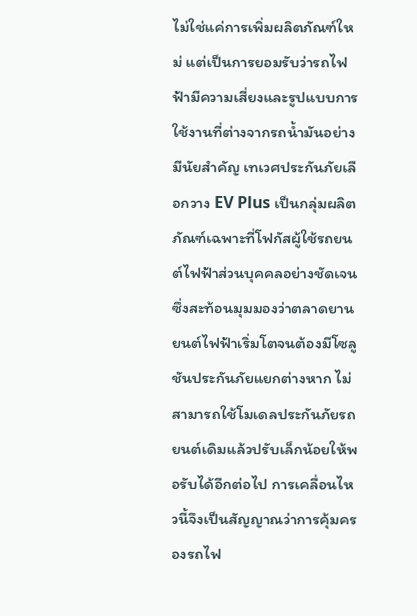ไม่ใช่แค่การเพิ่มผลิตภัณฑ์ใหม่ แต่เป็นการยอมรับว่ารถไฟฟ้ามีความเสี่ยงและรูปแบบการใช้งานที่ต่างจากรถน้ำมันอย่างมีนัยสำคัญ เทเวศประกันภัยเลือกวาง EV Plus เป็นกลุ่มผลิตภัณฑ์เฉพาะที่โฟกัสผู้ใช้รถยนต์ไฟฟ้าส่วนบุคคลอย่างชัดเจน ซึ่งสะท้อนมุมมองว่าตลาดยานยนต์ไฟฟ้าเริ่มโตจนต้องมีโซลูชันประกันภัยแยกต่างหาก ไม่สามารถใช้โมเดลประกันภัยรถยนต์เดิมแล้วปรับเล็กน้อยให้พอรับได้อีกต่อไป การเคลื่อนไหวนี้จึงเป็นสัญญาณว่าการคุ้มครองรถไฟ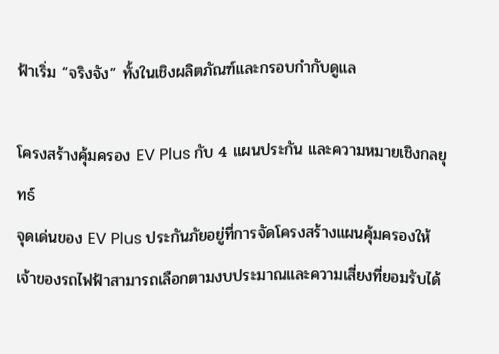ฟ้าเริ่ม “จริงจัง” ทั้งในเชิงผลิตภัณฑ์และกรอบกำกับดูแล

โครงสร้างคุ้มครอง EV Plus กับ 4 แผนประกัน และความหมายเชิงกลยุทธ์
จุดเด่นของ EV Plus ประกันภัยอยู่ที่การจัดโครงสร้างแผนคุ้มครองให้เจ้าของรถไฟฟ้าสามารถเลือกตามงบประมาณและความเสี่ยงที่ยอมรับได้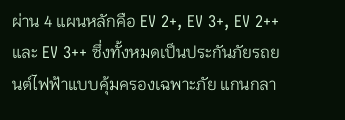ผ่าน 4 แผนหลักคือ EV 2+, EV 3+, EV 2++ และ EV 3++ ซึ่งทั้งหมดเป็นประกันภัยรถยนต์ไฟฟ้าแบบคุ้มครองเฉพาะภัย แกนกลา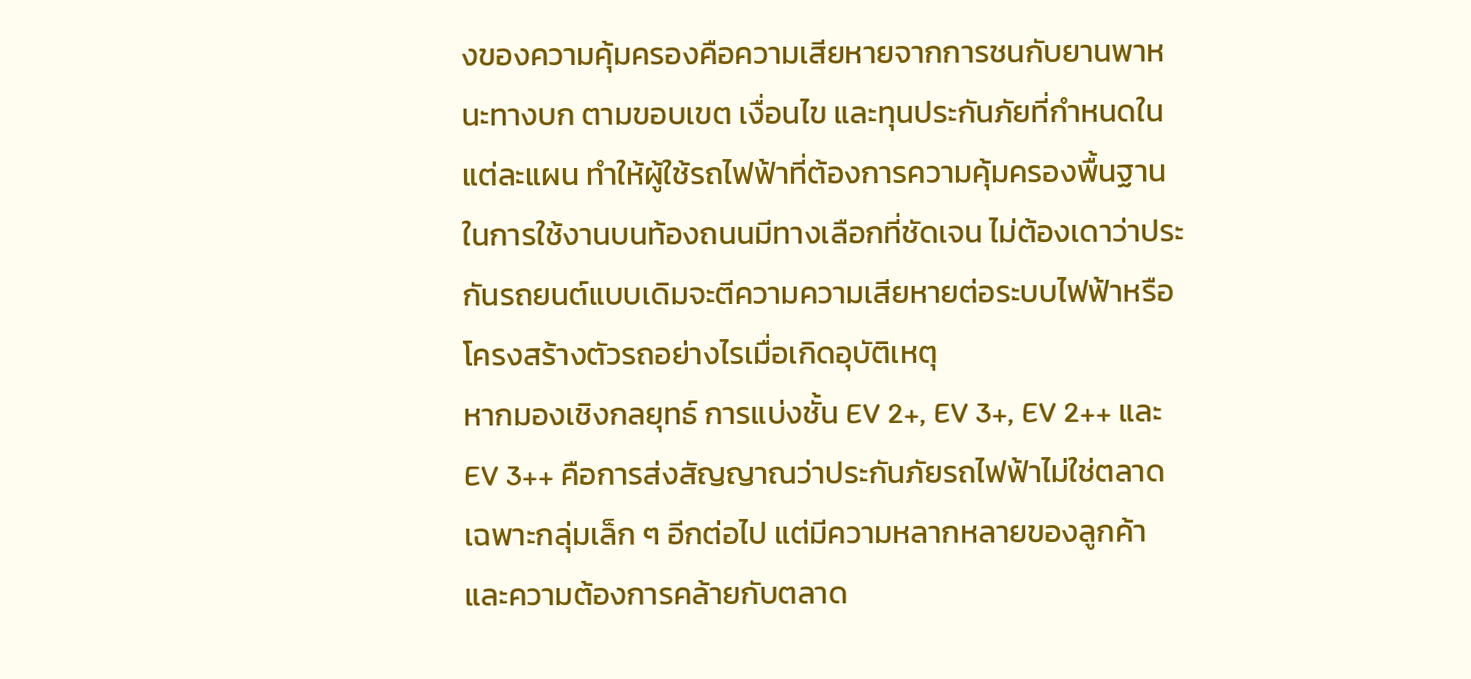งของความคุ้มครองคือความเสียหายจากการชนกับยานพาหนะทางบก ตามขอบเขต เงื่อนไข และทุนประกันภัยที่กำหนดในแต่ละแผน ทำให้ผู้ใช้รถไฟฟ้าที่ต้องการความคุ้มครองพื้นฐานในการใช้งานบนท้องถนนมีทางเลือกที่ชัดเจน ไม่ต้องเดาว่าประกันรถยนต์แบบเดิมจะตีความความเสียหายต่อระบบไฟฟ้าหรือโครงสร้างตัวรถอย่างไรเมื่อเกิดอุบัติเหตุ
หากมองเชิงกลยุทธ์ การแบ่งชั้น EV 2+, EV 3+, EV 2++ และ EV 3++ คือการส่งสัญญาณว่าประกันภัยรถไฟฟ้าไม่ใช่ตลาดเฉพาะกลุ่มเล็ก ๆ อีกต่อไป แต่มีความหลากหลายของลูกค้าและความต้องการคล้ายกับตลาด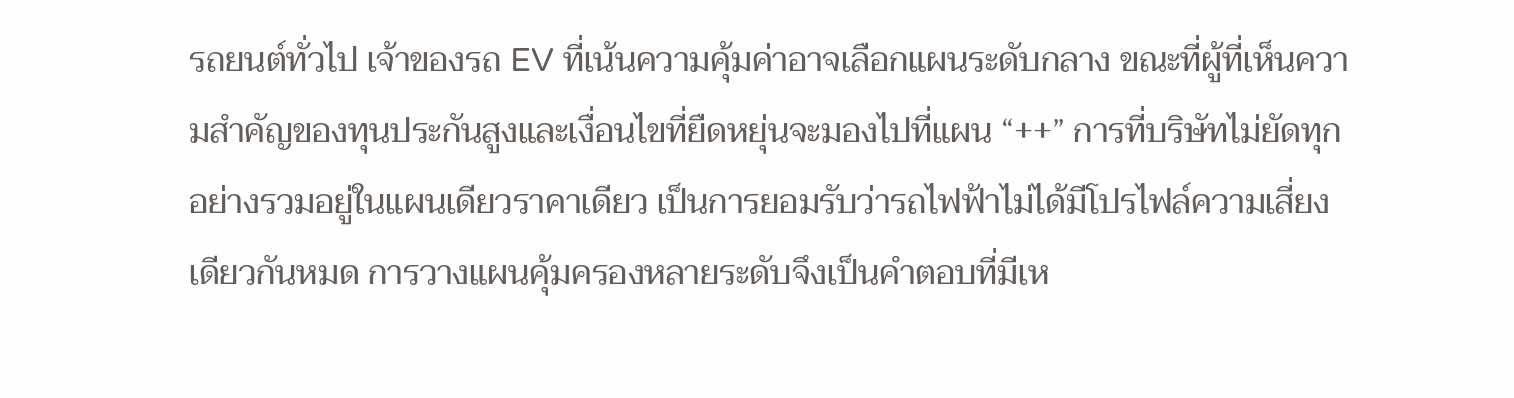รถยนต์ทั่วไป เจ้าของรถ EV ที่เน้นความคุ้มค่าอาจเลือกแผนระดับกลาง ขณะที่ผู้ที่เห็นความสำคัญของทุนประกันสูงและเงื่อนไขที่ยืดหยุ่นจะมองไปที่แผน “++” การที่บริษัทไม่ยัดทุกอย่างรวมอยู่ในแผนเดียวราคาเดียว เป็นการยอมรับว่ารถไฟฟ้าไม่ได้มีโปรไฟล์ความเสี่ยงเดียวกันหมด การวางแผนคุ้มครองหลายระดับจึงเป็นคำตอบที่มีเห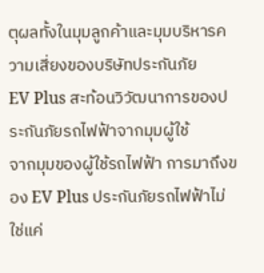ตุผลทั้งในมุมลูกค้าและมุมบริหารความเสี่ยงของบริษัทประกันภัย
EV Plus สะท้อนวิวัฒนาการของประกันภัยรถไฟฟ้าจากมุมผู้ใช้
จากมุมของผู้ใช้รถไฟฟ้า การมาถึงของ EV Plus ประกันภัยรถไฟฟ้าไม่ใช่แค่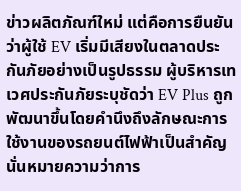ข่าวผลิตภัณฑ์ใหม่ แต่คือการยืนยันว่าผู้ใช้ EV เริ่มมีเสียงในตลาดประกันภัยอย่างเป็นรูปธรรม ผู้บริหารเทเวศประกันภัยระบุชัดว่า EV Plus ถูกพัฒนาขึ้นโดยคำนึงถึงลักษณะการใช้งานของรถยนต์ไฟฟ้าเป็นสำคัญ นั่นหมายความว่าการ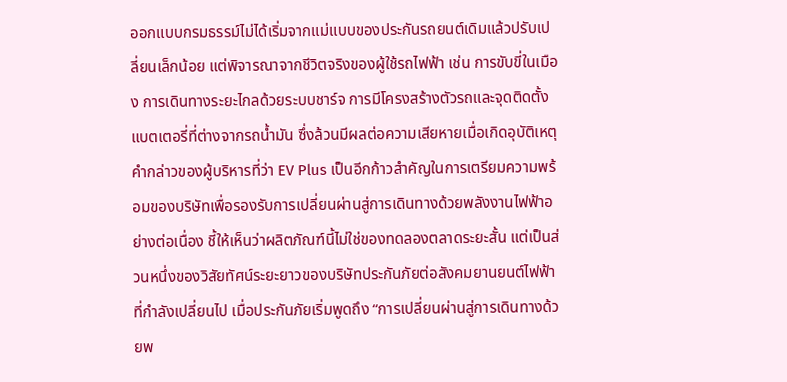ออกแบบกรมธรรม์ไม่ได้เริ่มจากแม่แบบของประกันรถยนต์เดิมแล้วปรับเปลี่ยนเล็กน้อย แต่พิจารณาจากชีวิตจริงของผู้ใช้รถไฟฟ้า เช่น การขับขี่ในเมือง การเดินทางระยะไกลด้วยระบบชาร์จ การมีโครงสร้างตัวรถและจุดติดตั้งแบตเตอรี่ที่ต่างจากรถน้ำมัน ซึ่งล้วนมีผลต่อความเสียหายเมื่อเกิดอุบัติเหตุ
คำกล่าวของผู้บริหารที่ว่า EV Plus เป็นอีกก้าวสำคัญในการเตรียมความพร้อมของบริษัทเพื่อรองรับการเปลี่ยนผ่านสู่การเดินทางด้วยพลังงานไฟฟ้าอย่างต่อเนื่อง ชี้ให้เห็นว่าผลิตภัณฑ์นี้ไม่ใช่ของทดลองตลาดระยะสั้น แต่เป็นส่วนหนึ่งของวิสัยทัศน์ระยะยาวของบริษัทประกันภัยต่อสังคมยานยนต์ไฟฟ้าที่กำลังเปลี่ยนไป เมื่อประกันภัยเริ่มพูดถึง “การเปลี่ยนผ่านสู่การเดินทางด้วยพ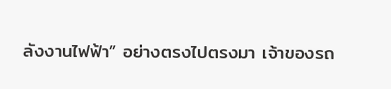ลังงานไฟฟ้า” อย่างตรงไปตรงมา เจ้าของรถ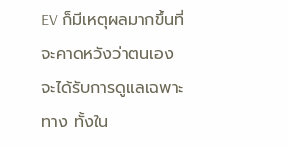EV ก็มีเหตุผลมากขึ้นที่จะคาดหวังว่าตนเองจะได้รับการดูแลเฉพาะทาง ทั้งใน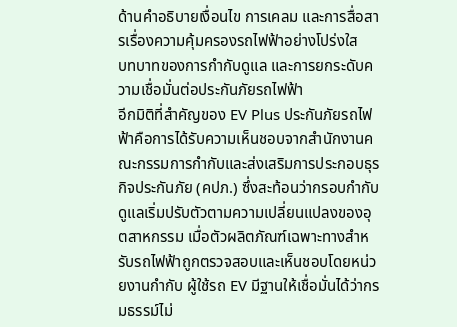ด้านคำอธิบายเงื่อนไข การเคลม และการสื่อสารเรื่องความคุ้มครองรถไฟฟ้าอย่างโปร่งใส
บทบาทของการกำกับดูแล และการยกระดับความเชื่อมั่นต่อประกันภัยรถไฟฟ้า
อีกมิติที่สำคัญของ EV Plus ประกันภัยรถไฟฟ้าคือการได้รับความเห็นชอบจากสำนักงานคณะกรรมการกำกับและส่งเสริมการประกอบธุรกิจประกันภัย (คปภ.) ซึ่งสะท้อนว่ากรอบกำกับดูแลเริ่มปรับตัวตามความเปลี่ยนแปลงของอุตสาหกรรม เมื่อตัวผลิตภัณฑ์เฉพาะทางสำหรับรถไฟฟ้าถูกตรวจสอบและเห็นชอบโดยหน่วยงานกำกับ ผู้ใช้รถ EV มีฐานให้เชื่อมั่นได้ว่ากรมธรรม์ไม่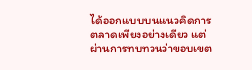ได้ออกแบบบนแนวคิดการตลาดเพียงอย่างเดียว แต่ผ่านการทบทวนว่าขอบเขต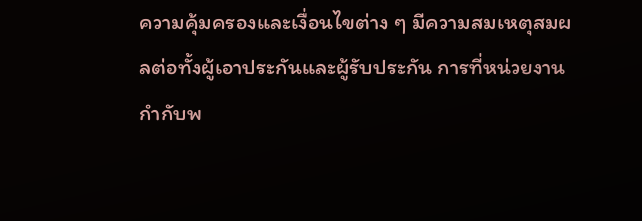ความคุ้มครองและเงื่อนไขต่าง ๆ มีความสมเหตุสมผลต่อทั้งผู้เอาประกันและผู้รับประกัน การที่หน่วยงานกำกับพ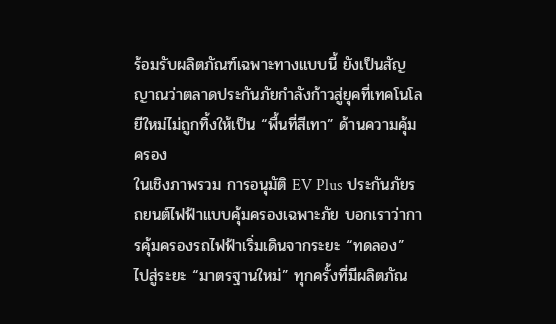ร้อมรับผลิตภัณฑ์เฉพาะทางแบบนี้ ยังเป็นสัญญาณว่าตลาดประกันภัยกำลังก้าวสู่ยุคที่เทคโนโลยีใหม่ไม่ถูกทิ้งให้เป็น “พื้นที่สีเทา” ด้านความคุ้มครอง
ในเชิงภาพรวม การอนุมัติ EV Plus ประกันภัยรถยนต์ไฟฟ้าแบบคุ้มครองเฉพาะภัย บอกเราว่าการคุ้มครองรถไฟฟ้าเริ่มเดินจากระยะ “ทดลอง” ไปสู่ระยะ “มาตรฐานใหม่” ทุกครั้งที่มีผลิตภัณ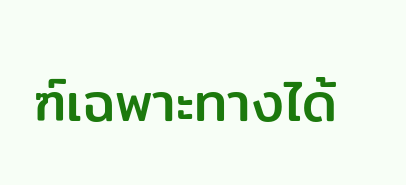ฑ์เฉพาะทางได้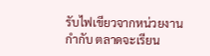รับไฟเขียวจากหน่วยงานกำกับ ตลาดจะเรียน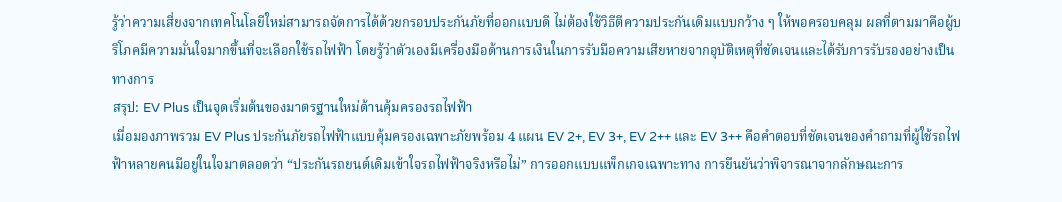รู้ว่าความเสี่ยงจากเทคโนโลยีใหม่สามารถจัดการได้ด้วยกรอบประกันภัยที่ออกแบบดี ไม่ต้องใช้วิธีตีความประกันเดิมแบบกว้าง ๆ ให้พอครอบคลุม ผลที่ตามมาคือผู้บริโภคมีความมั่นใจมากขึ้นที่จะเลือกใช้รถไฟฟ้า โดยรู้ว่าตัวเองมีเครื่องมือด้านการเงินในการรับมือความเสียหายจากอุบัติเหตุที่ชัดเจนและได้รับการรับรองอย่างเป็นทางการ
สรุป: EV Plus เป็นจุดเริ่มต้นของมาตรฐานใหม่ด้านคุ้มครองรถไฟฟ้า
เมื่อมองภาพรวม EV Plus ประกันภัยรถไฟฟ้าแบบคุ้มครองเฉพาะภัยพร้อม 4 แผน EV 2+, EV 3+, EV 2++ และ EV 3++ คือคำตอบที่ชัดเจนของคำถามที่ผู้ใช้รถไฟฟ้าหลายคนมีอยู่ในใจมาตลอดว่า “ประกันรถยนต์เดิมเข้าใจรถไฟฟ้าจริงหรือไม่” การออกแบบแพ็กเกจเฉพาะทาง การยืนยันว่าพิจารณาจากลักษณะการ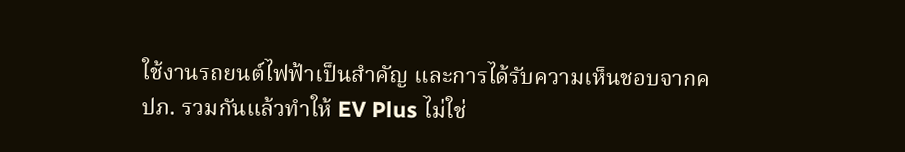ใช้งานรถยนต์ไฟฟ้าเป็นสำคัญ และการได้รับความเห็นชอบจากคปภ. รวมกันแล้วทำให้ EV Plus ไม่ใช่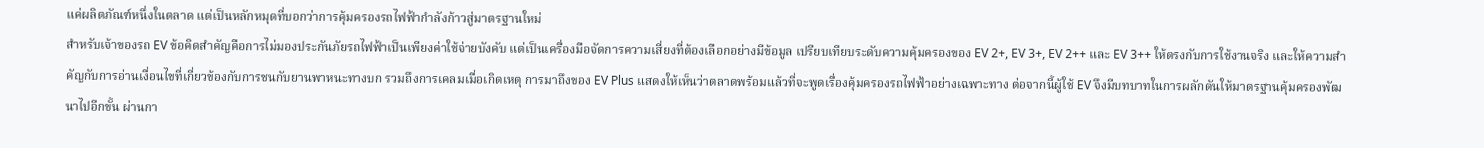แค่ผลิตภัณฑ์หนึ่งในตลาด แต่เป็นหลักหมุดที่บอกว่าการคุ้มครองรถไฟฟ้ากำลังก้าวสู่มาตรฐานใหม่
สำหรับเจ้าของรถ EV ข้อคิดสำคัญคือการไม่มองประกันภัยรถไฟฟ้าเป็นเพียงค่าใช้จ่ายบังคับ แต่เป็นเครื่องมือจัดการความเสี่ยงที่ต้องเลือกอย่างมีข้อมูล เปรียบเทียบระดับความคุ้มครองของ EV 2+, EV 3+, EV 2++ และ EV 3++ ให้ตรงกับการใช้งานจริง และให้ความสำคัญกับการอ่านเงื่อนไขที่เกี่ยวข้องกับการชนกับยานพาหนะทางบก รวมถึงการเคลมเมื่อเกิดเหตุ การมาถึงของ EV Plus แสดงให้เห็นว่าตลาดพร้อมแล้วที่จะพูดเรื่องคุ้มครองรถไฟฟ้าอย่างเฉพาะทาง ต่อจากนี้ผู้ใช้ EV จึงมีบทบาทในการผลักดันให้มาตรฐานคุ้มครองพัฒนาไปอีกขั้น ผ่านกา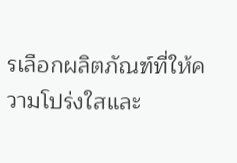รเลือกผลิตภัณฑ์ที่ให้ความโปร่งใสและ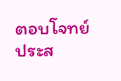ตอบโจทย์ประส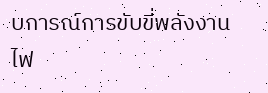บการณ์การขับขี่พลังงานไฟ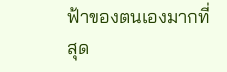ฟ้าของตนเองมากที่สุด